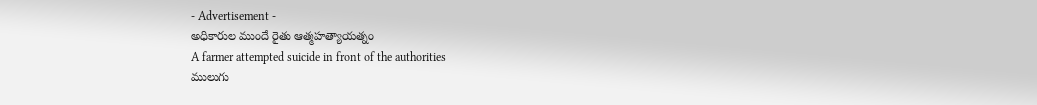- Advertisement -
అధికారుల ముందే రైతు ఆత్మహత్యాయత్నం
A farmer attempted suicide in front of the authorities
ములుగు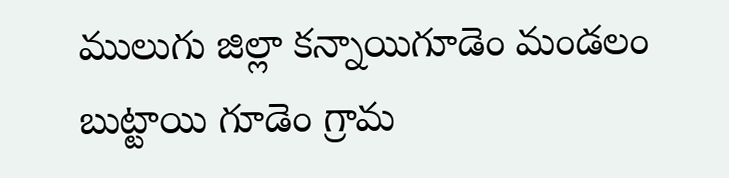ములుగు జిల్లా కన్నాయిగూడెం మండలం బుట్టాయి గూడెం గ్రామ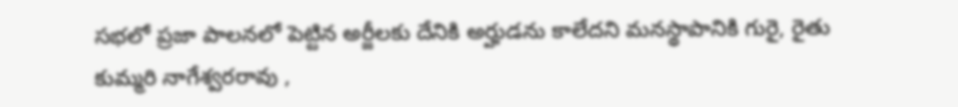సభలో ప్రజా పాలనలో పెట్టిన అర్జీలకు దేనికి అర్హుడను కాలేదని మనస్థాపానికి గురై, రైతు కుమ్మరి నాగేశ్వరరావు ,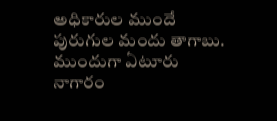అధికారుల ముందే పురుగుల మందు తాగాబు. ముందుగా ఏటూరు నాగారం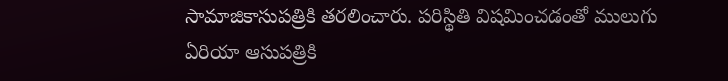సామాజికాసుపత్రికి తరలించారు. పరిస్థితి విషమించడంతో ములుగు ఏరియా ఆసుపత్రికి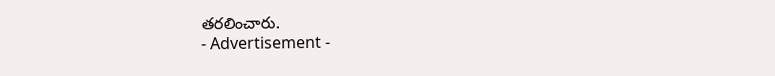తరలించారు.
- Advertisement -